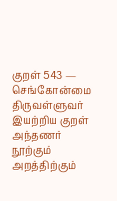குறள் 543 — செங்கோன்மை
திருவள்ளுவர் இயற்றிய குறள்
அந்தணர் நூற்கும் அறத்திற்கும்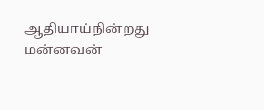ஆதியாய்நின்றது மன்னவன்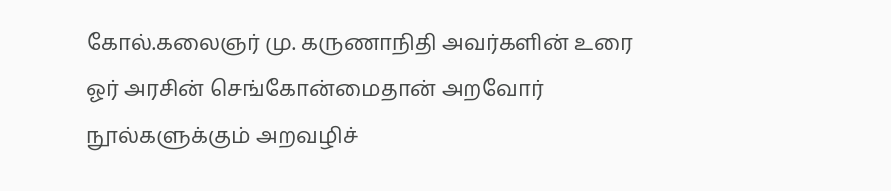கோல்.கலைஞர் மு. கருணாநிதி அவர்களின் உரை
ஓர் அரசின் செங்கோன்மைதான் அறவோர் நூல்களுக்கும் அறவழிச்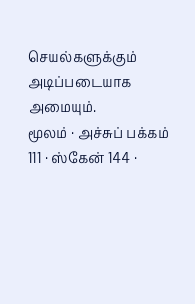செயல்களுக்கும் அடிப்படையாக அமையும்.
மூலம் · அச்சுப் பக்கம் 111 · ஸ்கேன் 144 ·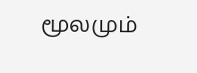மூலமும்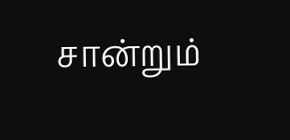சான்றும்